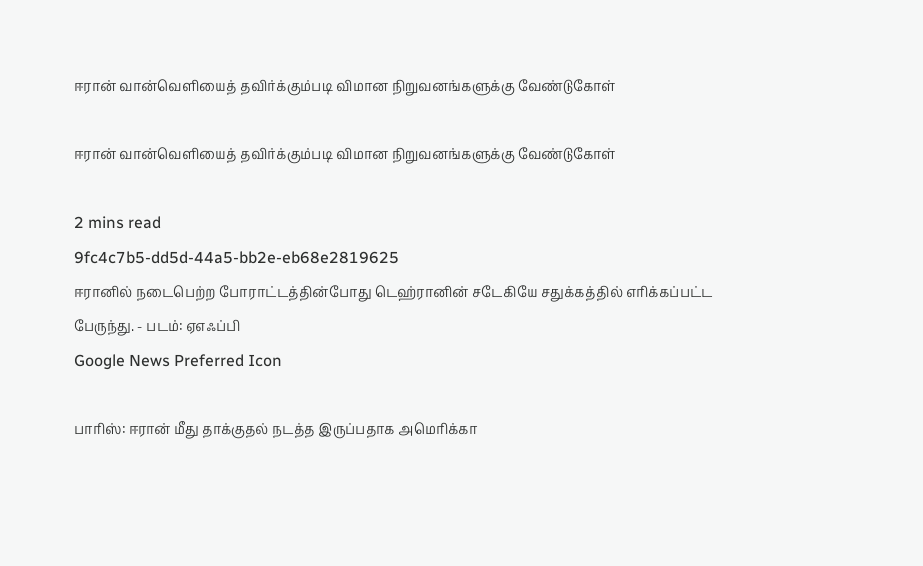ஈரான் வான்வெளியைத் தவிர்க்கும்படி விமான நிறுவனங்களுக்கு வேண்டுகோள்

ஈரான் வான்வெளியைத் தவிர்க்கும்படி விமான நிறுவனங்களுக்கு வேண்டுகோள்

2 mins read
9fc4c7b5-dd5d-44a5-bb2e-eb68e2819625
ஈரானில் நடைபெற்ற போராட்டத்தின்போது டெஹ்ரானின் சடேகியே சதுக்கத்தில் எரிக்கப்பட்ட பேருந்து. - படம்: ஏஎஃப்பி
Google News Preferred Icon

பாரிஸ்: ஈரான் மீது தாக்குதல் நடத்த இருப்பதாக அமெரிக்கா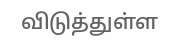விடுத்துள்ள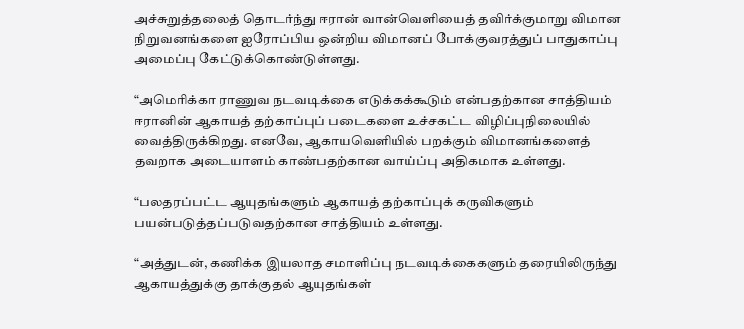அச்சுறுத்தலைத் தொடர்ந்து ஈரான் வான்வெளியைத் தவிர்க்குமாறு விமான நிறுவனங்களை ஐரோப்பிய ஒன்றிய விமானப் போக்குவரத்துப் பாதுகாப்பு அமைப்பு கேட்டுக்கொண்டுள்ளது.

“அமெரிக்கா ராணுவ நடவடிக்கை எடுக்கக்கூடும் என்பதற்கான சாத்தியம் ஈரானின் ஆகாயத் தற்காப்புப் படைகளை உச்சகட்ட விழிப்புநிலையில் வைத்திருக்கிறது. எனவே, ஆகாயவெளியில் பறக்கும் விமானங்களைத் தவறாக அடையாளம் காண்பதற்கான வாய்ப்பு அதிகமாக உள்ளது.

“பலதரப்பட்ட ஆயுதங்களும் ஆகாயத் தற்காப்புக் கருவிகளும் பயன்படுத்தப்படுவதற்கான சாத்தியம் உள்ளது.

“அத்துடன், கணிக்க இயலாத சமாளிப்பு நடவடிக்கைகளும் தரையிலிருந்து ஆகாயத்துக்கு தாக்குதல் ஆயுதங்கள்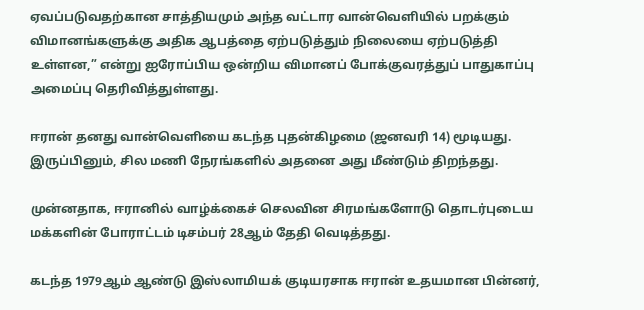ஏவப்படுவதற்கான சாத்தியமும் அந்த வட்டார வான்வெளியில் பறக்கும் விமானங்களுக்கு அதிக ஆபத்தை ஏற்படுத்தும் நிலையை ஏற்படுத்தி உள்ளன,” என்று ஐரோப்பிய ஒன்றிய விமானப் போக்குவரத்துப் பாதுகாப்பு அமைப்பு தெரிவித்துள்ளது.

ஈரான் தனது வான்வெளியை கடந்த புதன்கிழமை (ஜனவரி 14) மூடியது. இருப்பினும், சில மணி நேரங்களில் அதனை அது மீண்டும் திறந்தது.

முன்னதாக, ஈரானில் வாழ்க்கைச் செலவின சிரமங்களோடு தொடர்புடைய மக்களின் போராட்டம் டிசம்பர் 28ஆம் தேதி வெடித்தது.

கடந்த 1979ஆம் ஆண்டு இஸ்லாமியக் குடியரசாக ஈரான் உதயமான பின்னர்,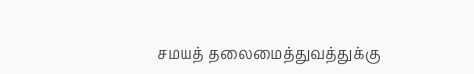சமயத் தலைமைத்துவத்துக்கு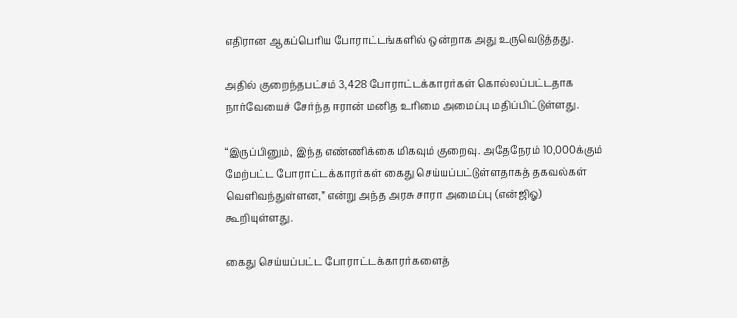எதிரான ஆகப்பெரிய போராட்டங்களில் ஒன்றாக அது உருவெடுத்தது.

அதில் குறைந்தபட்சம் 3,428 போராட்டக்காரர்கள் கொல்லப்பட்டதாக நார்வேயைச் சேர்ந்த ஈரான் மனித உரிமை அமைப்பு மதிப்பிட்டுள்ளது.

“இருப்பினும், இந்த எண்ணிக்கை மிகவும் குறைவு. அதேநேரம் 10,000க்கும் மேற்பட்ட போராட்டக்காரர்கள் கைது செய்யப்பட்டுள்ளதாகத் தகவல்கள் வெளிவந்துள்ளன,” என்று அந்த அரசு சாரா அமைப்பு (என்ஜிஓ) கூறியுள்ளது.

கைது செய்யப்பட்ட போராட்டக்காரர்களைத்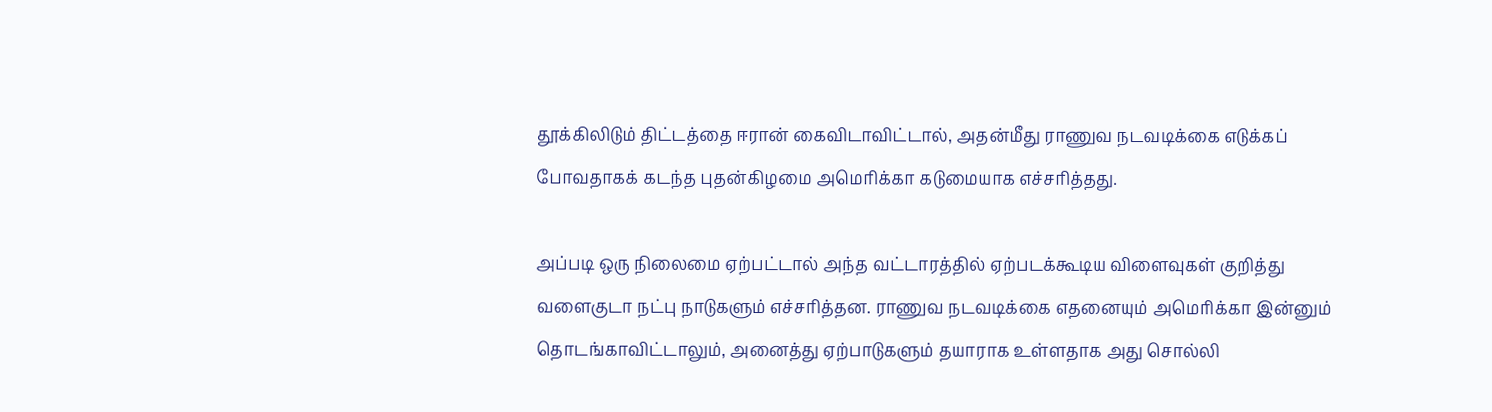தூக்கிலிடும் திட்டத்தை ஈரான் கைவிடாவிட்டால், அதன்மீது ராணுவ நடவடிக்கை எடுக்கப் போவதாகக் கடந்த புதன்கிழமை அமெரிக்கா கடுமையாக எச்சரித்தது.

அப்படி ஒரு நிலைமை ஏற்பட்டால் அந்த வட்டாரத்தில் ஏற்படக்கூடிய விளைவுகள் குறித்து வளைகுடா நட்பு நாடுகளும் எச்சரித்தன. ராணுவ நடவடிக்கை எதனையும் அமெரிக்கா இன்னும் தொடங்காவிட்டாலும், அனைத்து ஏற்பாடுகளும் தயாராக உள்ளதாக அது சொல்லி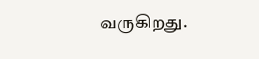வருகிறது.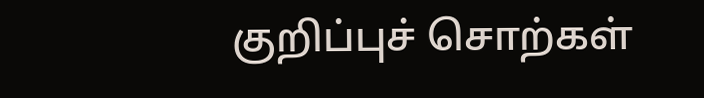குறிப்புச் சொற்கள்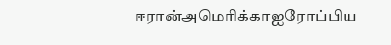ஈரான்அமெரிக்காஐரோப்பிய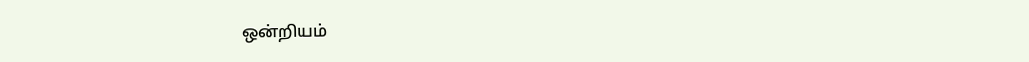ஒன்றியம்